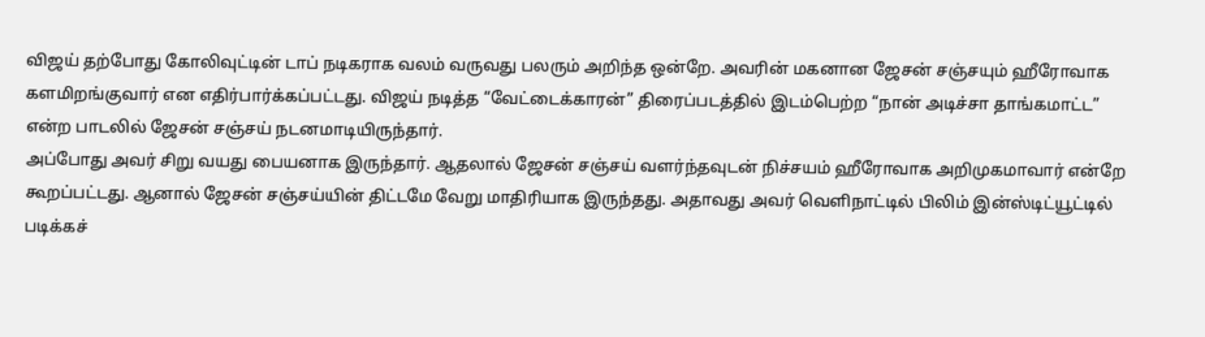விஜய் தற்போது கோலிவுட்டின் டாப் நடிகராக வலம் வருவது பலரும் அறிந்த ஒன்றே. அவரின் மகனான ஜேசன் சஞ்சயும் ஹீரோவாக களமிறங்குவார் என எதிர்பார்க்கப்பட்டது. விஜய் நடித்த “வேட்டைக்காரன்” திரைப்படத்தில் இடம்பெற்ற “நான் அடிச்சா தாங்கமாட்ட” என்ற பாடலில் ஜேசன் சஞ்சய் நடனமாடியிருந்தார்.
அப்போது அவர் சிறு வயது பையனாக இருந்தார். ஆதலால் ஜேசன் சஞ்சய் வளர்ந்தவுடன் நிச்சயம் ஹீரோவாக அறிமுகமாவார் என்றே கூறப்பட்டது. ஆனால் ஜேசன் சஞ்சய்யின் திட்டமே வேறு மாதிரியாக இருந்தது. அதாவது அவர் வெளிநாட்டில் பிலிம் இன்ஸ்டிட்யூட்டில் படிக்கச்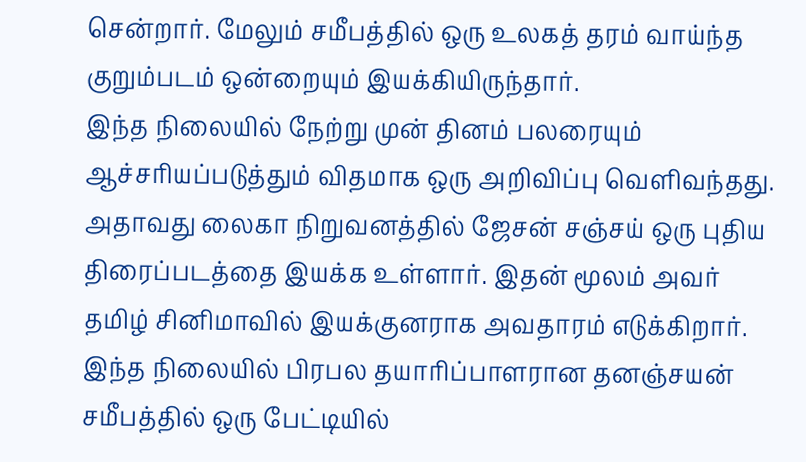சென்றார். மேலும் சமீபத்தில் ஒரு உலகத் தரம் வாய்ந்த குறும்படம் ஒன்றையும் இயக்கியிருந்தார்.
இந்த நிலையில் நேற்று முன் தினம் பலரையும் ஆச்சரியப்படுத்தும் விதமாக ஒரு அறிவிப்பு வெளிவந்தது. அதாவது லைகா நிறுவனத்தில் ஜேசன் சஞ்சய் ஒரு புதிய திரைப்படத்தை இயக்க உள்ளார். இதன் மூலம் அவர் தமிழ் சினிமாவில் இயக்குனராக அவதாரம் எடுக்கிறார்.
இந்த நிலையில் பிரபல தயாரிப்பாளரான தனஞ்சயன் சமீபத்தில் ஒரு பேட்டியில்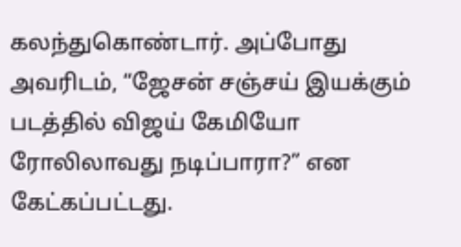கலந்துகொண்டார். அப்போது அவரிடம், “ஜேசன் சஞ்சய் இயக்கும் படத்தில் விஜய் கேமியோ ரோலிலாவது நடிப்பாரா?” என கேட்கப்பட்டது.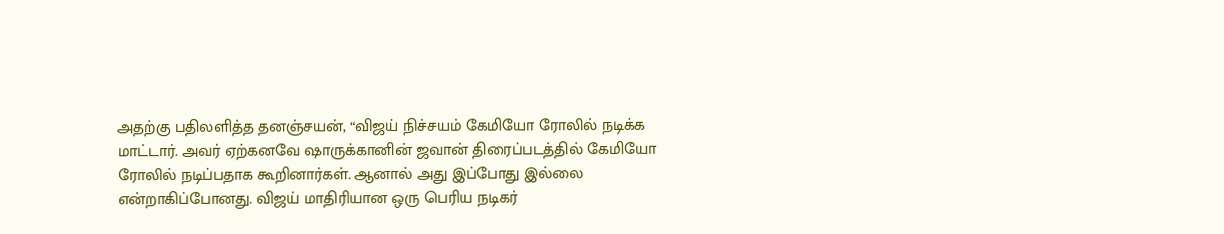அதற்கு பதிலளித்த தனஞ்சயன், “விஜய் நிச்சயம் கேமியோ ரோலில் நடிக்க மாட்டார். அவர் ஏற்கனவே ஷாருக்கானின் ஜவான் திரைப்படத்தில் கேமியோ ரோலில் நடிப்பதாக கூறினார்கள். ஆனால் அது இப்போது இல்லை என்றாகிப்போனது. விஜய் மாதிரியான ஒரு பெரிய நடிகர்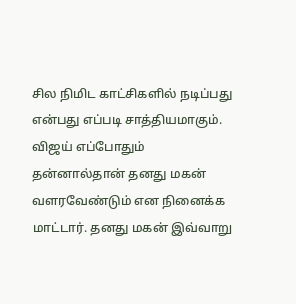சில நிமிட காட்சிகளில் நடிப்பது என்பது எப்படி சாத்தியமாகும்.
விஜய் எப்போதும் தன்னால்தான் தனது மகன் வளரவேண்டும் என நினைக்க மாட்டார். தனது மகன் இவ்வாறு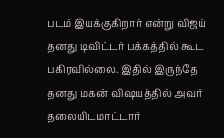படம் இயக்குகிறார் என்று விஜய் தனது டிவிட்டர் பக்கத்தில் கூட பகிரவில்லை. இதில் இருந்தே தனது மகன் விஷயத்தில் அவர் தலையிடமாட்டார்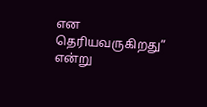என தெரியவருகிறது” என்று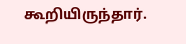கூறியிருந்தார்.